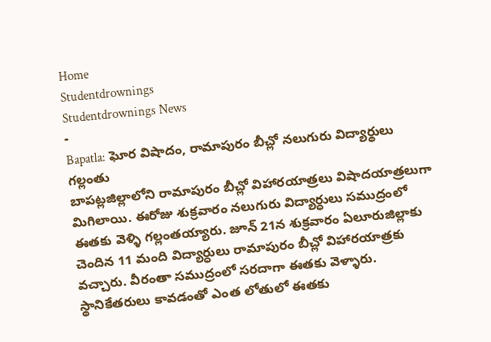Home
Studentdrownings
Studentdrownings News
-
Bapatla: ఘోర విషాదం, రామాపురం బీచ్లో నలుగురు విద్యార్థులు గల్లంతు
బాపట్లజిల్లాలోని రామాపురం బీచ్లో విహారయాత్రలు విషాదయాత్రలుగా మిగిలాయి. ఈరోజు శుక్రవారం నలుగురు విద్యార్ధులు సముద్రంలో ఈతకు వెళ్ళి గల్లంతయ్యారు. జూన్ 21న శుక్రవారం ఏలూరుజిల్లాకు చెందిన 11 మంది విద్యార్ధులు రామాపురం బీచ్లో విహారయాత్రకు వచ్చారు. వీరంతా సముద్రంలో సరదాగా ఈతకు వెళ్ళారు. స్థానికేతరులు కావడంతో ఎంత లోతులో ఈతకు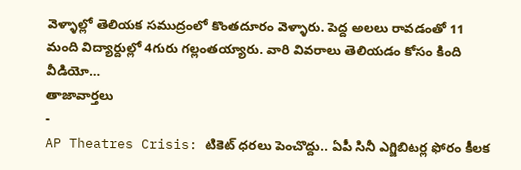వెళ్ళాల్లో తెలియక సముద్రంలో కొంతదూరం వెళ్ళారు. పెద్ద అలలు రావడంతో 11 మంది విద్యార్దుల్లో 4గురు గల్లంతయ్యారు. వారి వివరాలు తెలియడం కోసం కింది వీడియో…
తాజావార్తలు
-
AP Theatres Crisis: టికెట్ ధరలు పెంచొద్దు.. ఏపీ సినీ ఎగ్జిబిటర్ల ఫోరం కీలక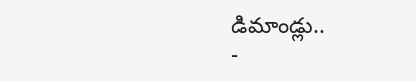డిమాండ్లు..
-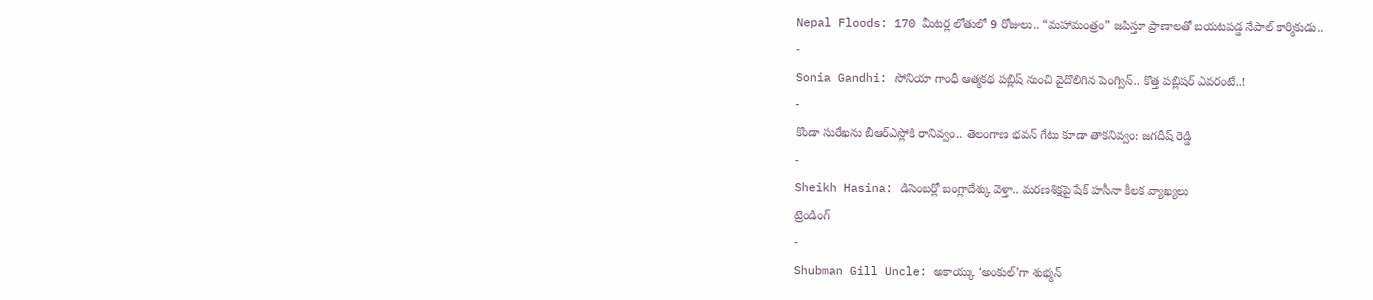Nepal Floods: 170 మీటర్ల లోతులో 9 రోజులు.. “మహామంత్రం” జపిస్తూ ప్రాణాలతో బయటపడ్డ నేపాల్ కార్మికుడు..
-
Sonia Gandhi: సోనియా గాంధీ ఆత్మకథ పబ్లిష్ నుంచి వైదొలిగిన పెంగ్విన్.. కొత్త పబ్లిషర్ ఎవరంటే..!
-
కొండా సురేఖను బీఆర్ఎస్లోకి రానివ్వం.. తెలంగాణ భవన్ గేటు కూడా తాకనివ్వం: జగదీష్ రెడ్డి
-
Sheikh Hasina: డిసెంబర్లో బంగ్లాదేశ్కు వెళ్తా.. మరణశిక్షపై షేక్ హసీనా కీలక వ్యాఖ్యలు
ట్రెండింగ్
-
Shubman Gill Uncle: అకాయ్కు ‘అంకుల్’గా శుభ్మన్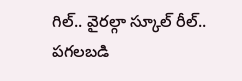గిల్.. వైరల్గా స్కూల్ రీల్.. పగలబడి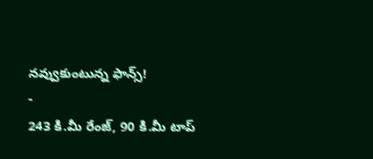నవ్వుకుంటున్న ఫాన్స్!
-
243 కి.మీ రేంజ్, 90 కి.మీ టాప్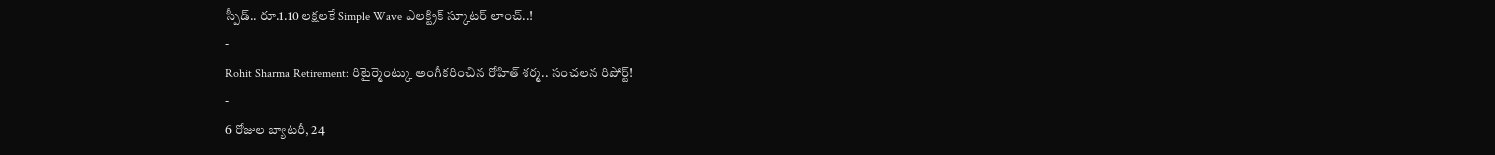స్పీడ్.. రూ.1.10 లక్షలకే Simple Wave ఎలక్ట్రిక్ స్కూటర్ లాంచ్..!
-
Rohit Sharma Retirement: రిటైర్మెంట్కు అంగీకరించిన రోహిత్ శర్మ.. సంచలన రిపోర్ట్!
-
6 రోజుల బ్యాటరీ, 24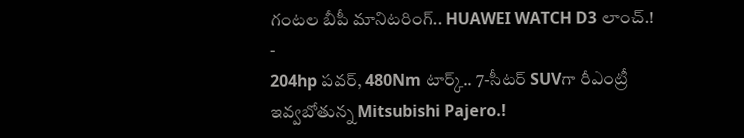గంటల బీపీ మానిటరింగ్.. HUAWEI WATCH D3 లాంచ్.!
-
204hp పవర్, 480Nm టార్క్.. 7-సీటర్ SUVగా రీఎంట్రీ ఇవ్వబోతున్న Mitsubishi Pajero.!